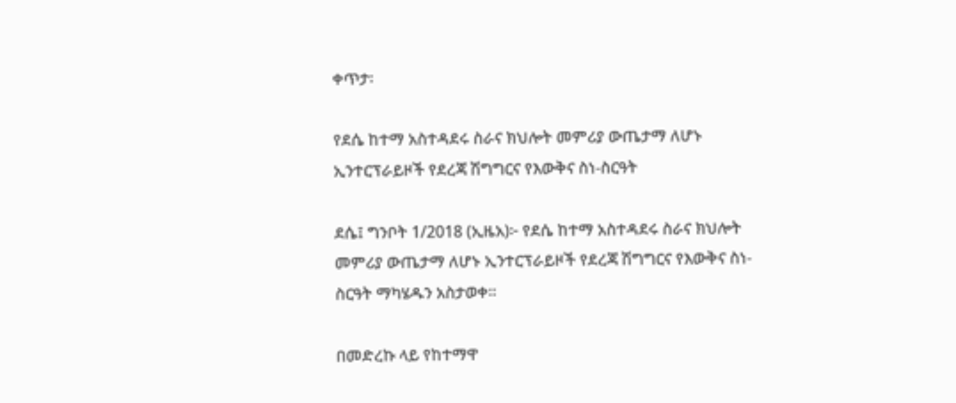ቀጥታ፡

የደሴ ከተማ አስተዳደሩ ስራና ክህሎት መምሪያ ውጤታማ ለሆኑ ኢንተርፕራይዞች የደረጃ ሽግግርና የእውቅና ስነ-ስርዓት

ደሴ፤ ግንቦት 1/2018 (ኢዜአ)፦ የደሴ ከተማ አስተዳደሩ ስራና ክህሎት መምሪያ ውጤታማ ለሆኑ ኢንተርፕራይዞች የደረጃ ሽግግርና የእውቅና ስነ-ስርዓት ማካሄዱን አስታወቀ።

በመድረኩ ላይ የከተማዋ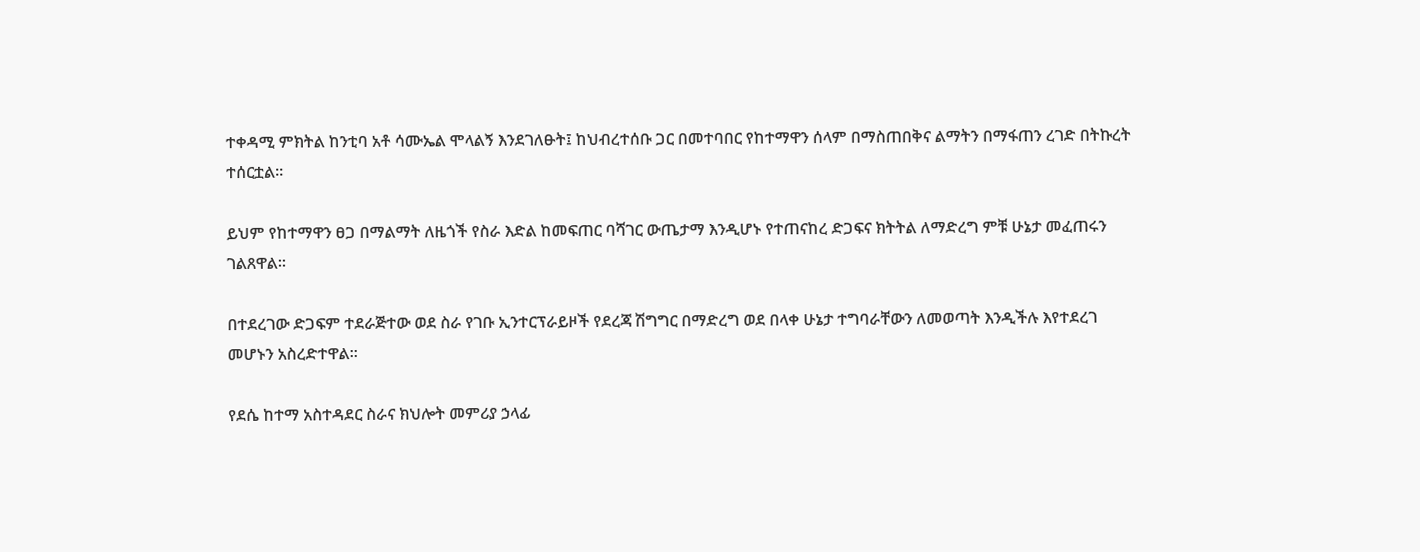ተቀዳሚ ምክትል ከንቲባ አቶ ሳሙኤል ሞላልኝ እንደገለፁት፤ ከህብረተሰቡ ጋር በመተባበር የከተማዋን ሰላም በማስጠበቅና ልማትን በማፋጠን ረገድ በትኩረት ተሰርቷል።

ይህም የከተማዋን ፀጋ በማልማት ለዜጎች የስራ እድል ከመፍጠር ባሻገር ውጤታማ እንዲሆኑ የተጠናከረ ድጋፍና ክትትል ለማድረግ ምቹ ሁኔታ መፈጠሩን ገልጸዋል።

በተደረገው ድጋፍም ተደራጅተው ወደ ስራ የገቡ ኢንተርፕራይዞች የደረጃ ሽግግር በማድረግ ወደ በላቀ ሁኔታ ተግባራቸውን ለመወጣት እንዲችሉ እየተደረገ መሆኑን አስረድተዋል።

የደሴ ከተማ አስተዳደር ስራና ክህሎት መምሪያ ኃላፊ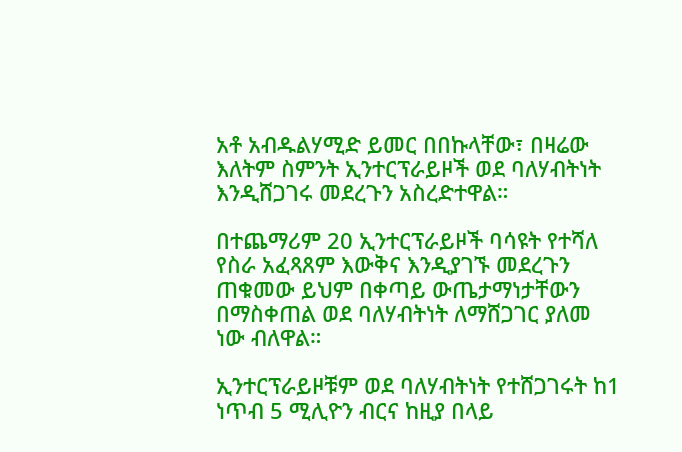አቶ አብዱልሃሚድ ይመር በበኩላቸው፣ በዛሬው እለትም ስምንት ኢንተርፕራይዞች ወደ ባለሃብትነት እንዲሸጋገሩ መደረጉን አስረድተዋል።

በተጨማሪም 20 ኢንተርፕራይዞች ባሳዩት የተሻለ የስራ አፈጻጸም እውቅና እንዲያገኙ መደረጉን ጠቁመው ይህም በቀጣይ ውጤታማነታቸውን በማስቀጠል ወደ ባለሃብትነት ለማሸጋገር ያለመ ነው ብለዋል።

ኢንተርፕራይዞቹም ወደ ባለሃብትነት የተሸጋገሩት ከ1 ነጥብ 5 ሚሊዮን ብርና ከዚያ በላይ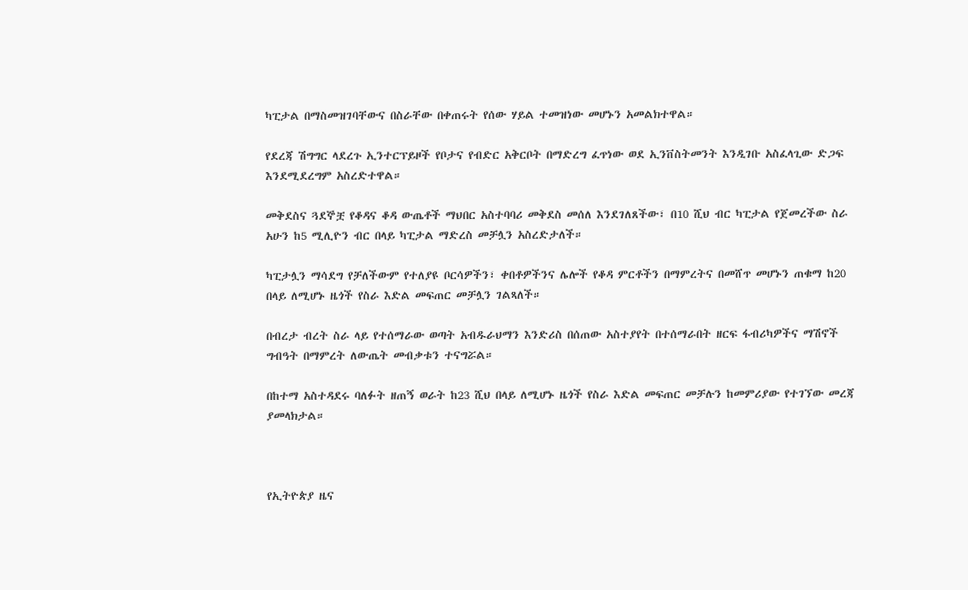ካፒታል በማስመዝገባቸውና በስራቸው በቀጠሩት የሰው ሃይል ተመዝነው መሆኑን አመልክተዋል።

የደረጃ ሽግግር ላደረጉ ኢንተርፕይዞች የቦታና የብድር አቅርቦት በማድረግ ፈጥነው ወደ ኢንቨስትመንት እንዲገቡ አስፈላጊው ድጋፍ እንደሚደረግም አስረድተዋል።

መቅደስና ጓደኞቿ የቆዳና ቆዳ ውጤቶች ማህበር አስተባባሪ መቅደስ መሰለ እንደገለጸችው፣ በ10 ሺህ ብር ካፒታል የጀመረችው ስራ አሁን ከ5 ሚሊዮን ብር በላይ ካፒታል ማድረስ መቻሏን አስረድታለች።

ካፒታሏን ማሳደግ የቻለችውም የተለያዩ ቦርሳዎችን፣ ቀበቶዎችንና ሌሎች የቆዳ ምርቶችን በማምረትና በመሸጥ መሆኑን ጠቁማ ከ20 በላይ ለሚሆኑ ዜጎች የስራ እድል መፍጠር መቻሏን ገልጻለች።

በብረታ ብረት ስራ ላይ የተሰማራው ወጣት አብዱራህማን እንድሪስ በሰጠው አስተያየት በተሰማራበት ዘርፍ ፋብሪካዎችና ማሽኖች ግብዓት በማምረት ለውጤት መብቃቱን ተናግሯል።

በከተማ አስተዳደሩ ባለፉት ዘጠኝ ወራት ከ23 ሺህ በላይ ለሚሆኑ ዜጎች የስራ እድል መፍጠር መቻሉን ከመምሪያው የተገኘው መረጃ ያመላክታል።



የኢትዮጵያ ዜና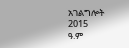አገልግሎት
2015
ዓ.ም